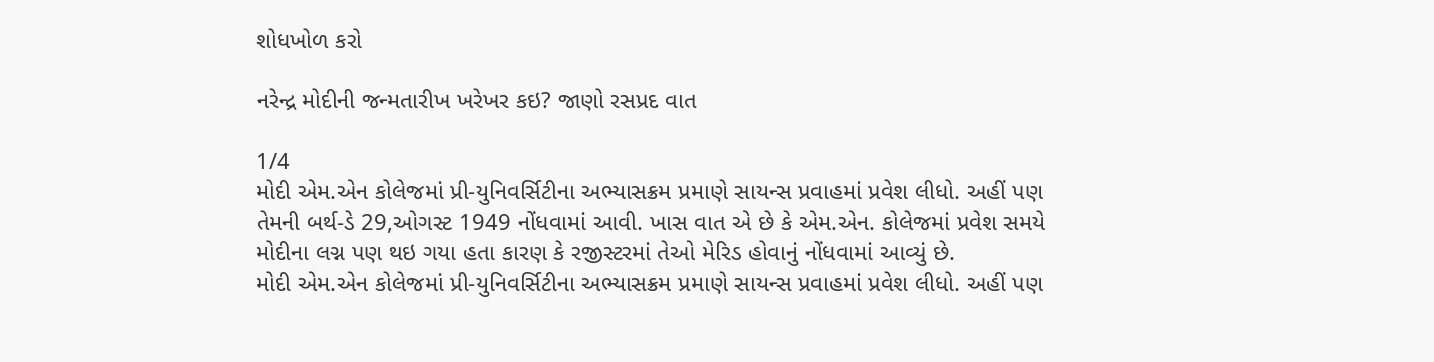શોધખોળ કરો

નરેન્દ્ર મોદીની જન્મતારીખ ખરેખર કઇ? જાણો રસપ્રદ વાત

1/4
મોદી એમ.એન કોલેજમાં પ્રી-યુનિવર્સિટીના અભ્યાસક્રમ પ્રમાણે સાયન્સ પ્રવાહમાં પ્રવેશ લીધો. અહીં પણ તેમની બર્થ-ડે 29,ઓગસ્ટ 1949 નોંધવામાં આવી. ખાસ વાત એ છે કે એમ.એન. કોલેજમાં પ્રવેશ સમયે મોદીના લગ્ન પણ થઇ ગયા હતા કારણ કે રજીસ્ટરમાં તેઓ મેરિડ હોવાનું નોંધવામાં આવ્યું છે.
મોદી એમ.એન કોલેજમાં પ્રી-યુનિવર્સિટીના અભ્યાસક્રમ પ્રમાણે સાયન્સ પ્રવાહમાં પ્રવેશ લીધો. અહીં પણ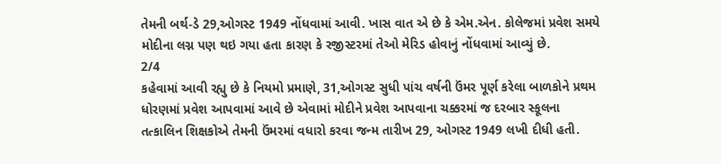તેમની બર્થ-ડે 29,ઓગસ્ટ 1949 નોંધવામાં આવી. ખાસ વાત એ છે કે એમ.એન. કોલેજમાં પ્રવેશ સમયે મોદીના લગ્ન પણ થઇ ગયા હતા કારણ કે રજીસ્ટરમાં તેઓ મેરિડ હોવાનું નોંધવામાં આવ્યું છે.
2/4
કહેવામાં આવી રહ્યુ છે કે નિયમો પ્રમાણે, 31,ઓગસ્ટ સુધી પાંચ વર્ષની ઉંમર પૂર્ણ કરેલા બાળકોને પ્રથમ ધોરણમાં પ્રવેશ આપવામાં આવે છે એવામાં મોદીને પ્રવેશ આપવાના ચક્કરમાં જ દરબાર સ્કૂલના તત્કાલિન શિક્ષકોએ તેમની ઉંમરમાં વધારો કરવા જન્મ તારીખ 29, ઓગસ્ટ 1949 લખી દીધી હતી.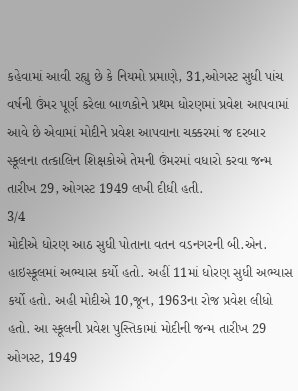કહેવામાં આવી રહ્યુ છે કે નિયમો પ્રમાણે, 31,ઓગસ્ટ સુધી પાંચ વર્ષની ઉંમર પૂર્ણ કરેલા બાળકોને પ્રથમ ધોરણમાં પ્રવેશ આપવામાં આવે છે એવામાં મોદીને પ્રવેશ આપવાના ચક્કરમાં જ દરબાર સ્કૂલના તત્કાલિન શિક્ષકોએ તેમની ઉંમરમાં વધારો કરવા જન્મ તારીખ 29, ઓગસ્ટ 1949 લખી દીધી હતી.
3/4
મોદીએ ધોરણ આઠ સુધી પોતાના વતન વડનગરની બી.એન. હાઇસ્કૂલમાં અભ્યાસ કર્યો હતો. અહીં 11માં ધોરણ સુધી અભ્યાસ કર્યો હતો. અહી મોદીએ 10,જૂન, 1963ના રોજ પ્રવેશ લીધો હતો. આ સ્કૂલની પ્રવેશ પુસ્તિકામાં મોદીની જન્મ તારીખ 29 ઓગસ્ટ, 1949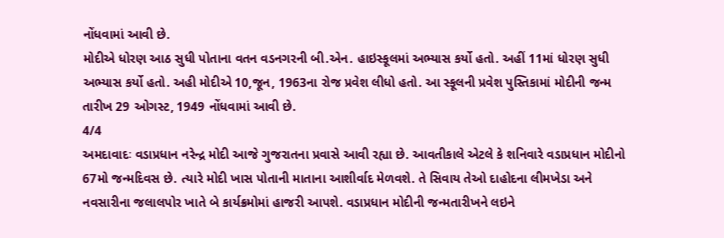નોંધવામાં આવી છે.
મોદીએ ધોરણ આઠ સુધી પોતાના વતન વડનગરની બી.એન. હાઇસ્કૂલમાં અભ્યાસ કર્યો હતો. અહીં 11માં ધોરણ સુધી અભ્યાસ કર્યો હતો. અહી મોદીએ 10,જૂન, 1963ના રોજ પ્રવેશ લીધો હતો. આ સ્કૂલની પ્રવેશ પુસ્તિકામાં મોદીની જન્મ તારીખ 29 ઓગસ્ટ, 1949 નોંધવામાં આવી છે.
4/4
અમદાવાદઃ વડાપ્રધાન નરેન્દ્ર મોદી આજે ગુજરાતના પ્રવાસે આવી રહ્યા છે. આવતીકાલે એટલે કે શનિવારે વડાપ્રધાન મોદીનો 67મો જન્મદિવસ છે. ત્યારે મોદી ખાસ પોતાની માતાના આશીર્વાદ મેળવશે. તે સિવાય તેઓ દાહોદના લીમખેડા અને નવસારીના જલાલપોર ખાતે બે કાર્યક્રમોમાં હાજરી આપશે. વડાપ્રધાન મોદીની જન્મતારીખને લઇને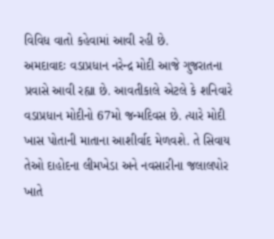વિવિધ વાતો કહેવામાં આવી રહી છે.
અમદાવાદઃ વડાપ્રધાન નરેન્દ્ર મોદી આજે ગુજરાતના પ્રવાસે આવી રહ્યા છે. આવતીકાલે એટલે કે શનિવારે વડાપ્રધાન મોદીનો 67મો જન્મદિવસ છે. ત્યારે મોદી ખાસ પોતાની માતાના આશીર્વાદ મેળવશે. તે સિવાય તેઓ દાહોદના લીમખેડા અને નવસારીના જલાલપોર ખાતે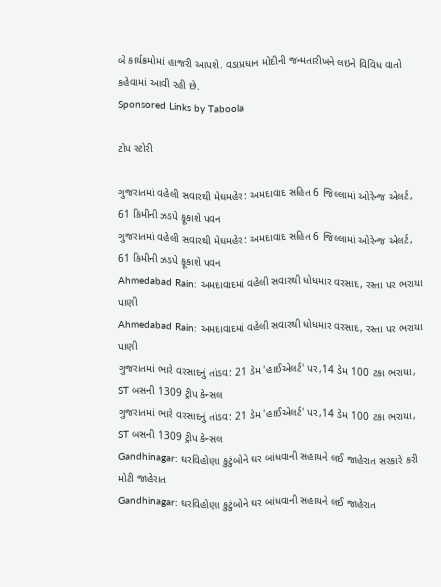બે કાર્યક્રમોમાં હાજરી આપશે. વડાપ્રધાન મોદીની જન્મતારીખને લઇને વિવિધ વાતો કહેવામાં આવી રહી છે.
Sponsored Links by Taboola

ટોપ સ્ટોરી

ગુજરાતમાં વહેલી સવારથી મેઘમહેર: અમદાવાદ સહિત 6 જિલ્લામાં ઓરેન્જ એલર્ટ, 61 કિમીની ઝડપે ફૂકાશે પવન
ગુજરાતમાં વહેલી સવારથી મેઘમહેર: અમદાવાદ સહિત 6 જિલ્લામાં ઓરેન્જ એલર્ટ, 61 કિમીની ઝડપે ફૂકાશે પવન
Ahmedabad Rain: અમદાવાદમાં વહેલી સવારથી ધોધમાર વરસાદ, રસ્તા પર ભરાયા પાણી
Ahmedabad Rain: અમદાવાદમાં વહેલી સવારથી ધોધમાર વરસાદ, રસ્તા પર ભરાયા પાણી
ગુજરાતમાં ભારે વરસાદનું તાંડવ: 21 ડેમ 'હાઈએલર્ટ' પર,14 ડેમ 100 ટકા ભરાયા, ST બસની 1309 ટ્રીપ કેન્સલ
ગુજરાતમાં ભારે વરસાદનું તાંડવ: 21 ડેમ 'હાઈએલર્ટ' પર,14 ડેમ 100 ટકા ભરાયા, ST બસની 1309 ટ્રીપ કેન્સલ
Gandhinagar: ઘરવિહોણા કુટુંબોને ઘર બાંધવાની સહાયને લઈ જાહેરાત સરકારે કરી મોટી જાહેરાત
Gandhinagar: ઘરવિહોણા કુટુંબોને ઘર બાંધવાની સહાયને લઈ જાહેરાત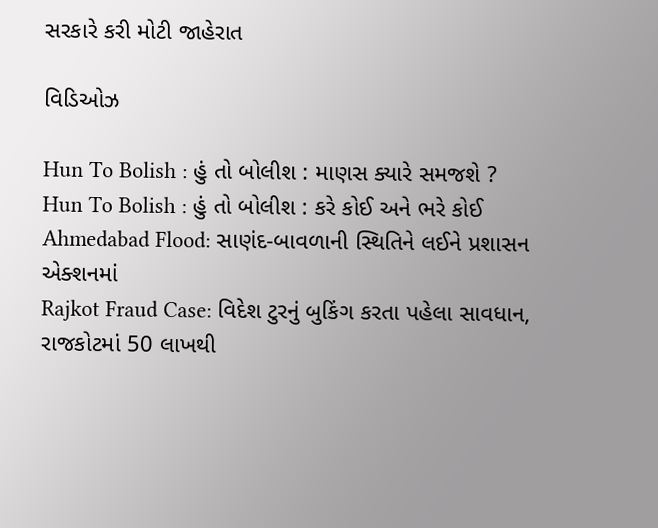સરકારે કરી મોટી જાહેરાત

વિડિઓઝ

Hun To Bolish : હું તો બોલીશ : માણસ ક્યારે સમજશે ?
Hun To Bolish : હું તો બોલીશ : કરે કોઈ અને ભરે કોઈ
Ahmedabad Flood: સાણંદ-બાવળાની સ્થિતિને લઈને પ્રશાસન એક્શનમાં
Rajkot Fraud Case: વિદેશ ટુરનું બુકિંગ કરતા પહેલા સાવધાન, રાજકોટમાં 50 લાખથી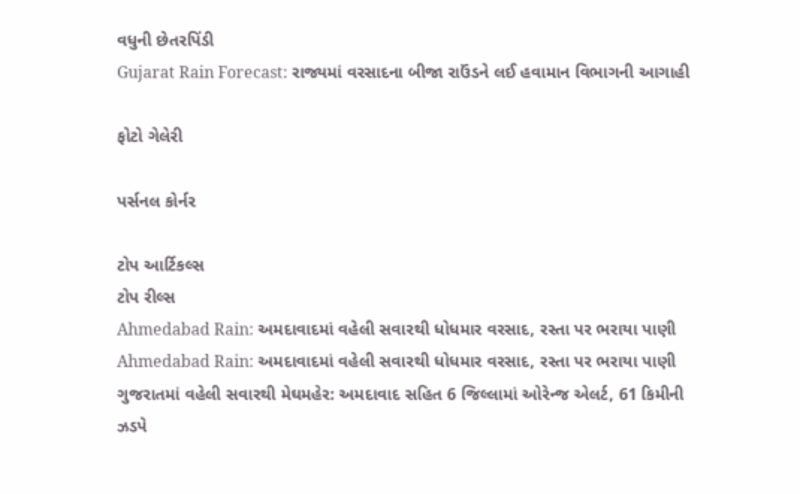વધુની છેતરપિંડી
Gujarat Rain Forecast: રાજ્યમાં વરસાદના બીજા રાઉંડને લઈ હવામાન વિભાગની આગાહી

ફોટો ગેલેરી

પર્સનલ કોર્નર

ટોપ આર્ટિકલ્સ
ટોપ રીલ્સ
Ahmedabad Rain: અમદાવાદમાં વહેલી સવારથી ધોધમાર વરસાદ, રસ્તા પર ભરાયા પાણી
Ahmedabad Rain: અમદાવાદમાં વહેલી સવારથી ધોધમાર વરસાદ, રસ્તા પર ભરાયા પાણી
ગુજરાતમાં વહેલી સવારથી મેઘમહેર: અમદાવાદ સહિત 6 જિલ્લામાં ઓરેન્જ એલર્ટ, 61 કિમીની ઝડપે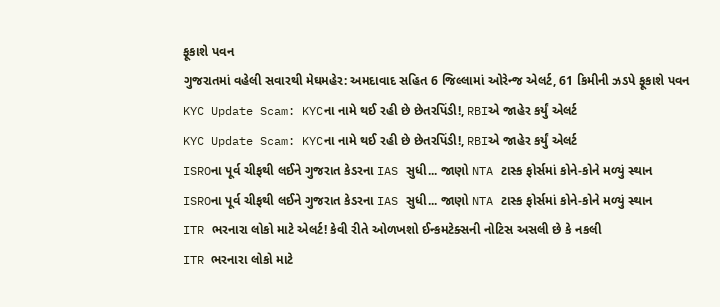ફૂકાશે પવન
ગુજરાતમાં વહેલી સવારથી મેઘમહેર: અમદાવાદ સહિત 6 જિલ્લામાં ઓરેન્જ એલર્ટ, 61 કિમીની ઝડપે ફૂકાશે પવન
KYC Update Scam: KYCના નામે થઈ રહી છે છેતરપિંડી!, RBIએ જાહેર કર્યું એલર્ટ
KYC Update Scam: KYCના નામે થઈ રહી છે છેતરપિંડી!, RBIએ જાહેર કર્યું એલર્ટ
ISROના પૂર્વ ચીફથી લઈને ગુજરાત કેડરના IAS સુધી... જાણો NTA ટાસ્ક ફોર્સમાં કોને-કોને મળ્યું સ્થાન
ISROના પૂર્વ ચીફથી લઈને ગુજરાત કેડરના IAS સુધી... જાણો NTA ટાસ્ક ફોર્સમાં કોને-કોને મળ્યું સ્થાન
ITR ભરનારા લોકો માટે એલર્ટ! કેવી રીતે ઓળખશો ઈન્કમટેક્સની નોટિસ અસલી છે કે નકલી
ITR ભરનારા લોકો માટે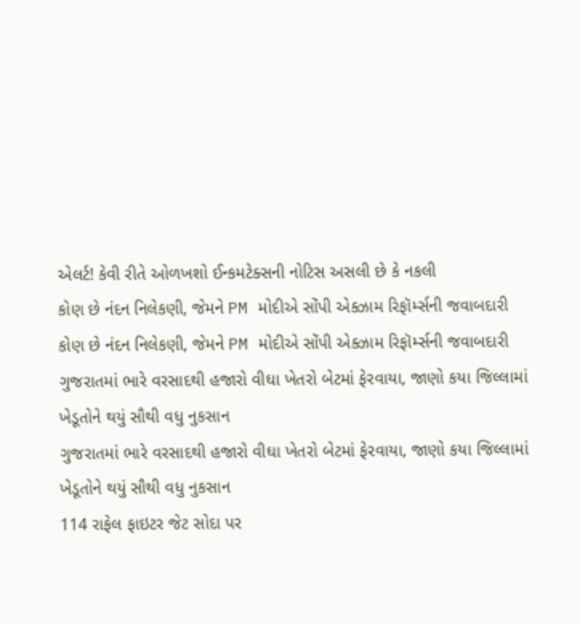એલર્ટ! કેવી રીતે ઓળખશો ઈન્કમટેક્સની નોટિસ અસલી છે કે નકલી
કોણ છે નંદન નિલેકણી, જેમને PM મોદીએ સોંપી એક્ઝામ રિફૉર્મ્સની જવાબદારી
કોણ છે નંદન નિલેકણી, જેમને PM મોદીએ સોંપી એક્ઝામ રિફૉર્મ્સની જવાબદારી
ગુજરાતમાં ભારે વરસાદથી હજારો વીઘા ખેતરો બેટમાં ફેરવાયા, જાણો કયા જિલ્લામાં ખેડૂતોને થયું સૌથી વધુ નુકસાન
ગુજરાતમાં ભારે વરસાદથી હજારો વીઘા ખેતરો બેટમાં ફેરવાયા, જાણો કયા જિલ્લામાં ખેડૂતોને થયું સૌથી વધુ નુકસાન
114 રાફેલ ફાઇટર જેટ સોદા પર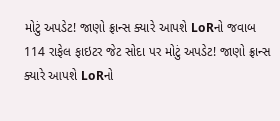મોટું અપડેટ! જાણો ફ્રાન્સ ક્યારે આપશે LoRનો જવાબ
114 રાફેલ ફાઇટર જેટ સોદા પર મોટું અપડેટ! જાણો ફ્રાન્સ ક્યારે આપશે LoRનો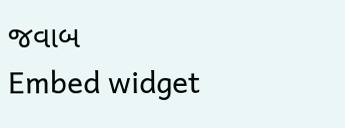જવાબ
Embed widget